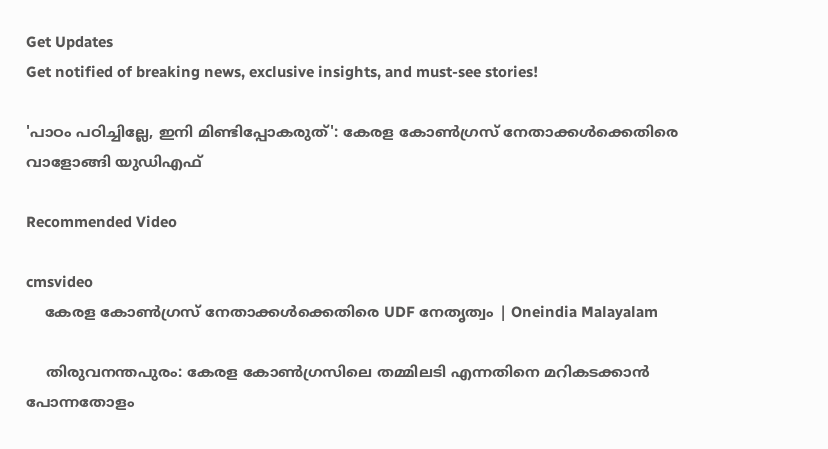Get Updates
Get notified of breaking news, exclusive insights, and must-see stories!

'പാഠം പഠിച്ചില്ലേ, ഇനി മിണ്ടിപ്പോകരുത്': കേരള കോണ്‍ഗ്രസ് നേതാക്കള്‍ക്കെതിരെ വാളോങ്ങി യുഡിഎഫ്

Recommended Video

cmsvideo
    കേരള കോണ്‍ഗ്രസ് നേതാക്കള്‍ക്കെതിരെ UDF നേതൃത്വം | Oneindia Malayalam

    തിരുവനന്തപുരം: കേരള കോണ്‍ഗ്രസിലെ തമ്മിലടി എന്നതിനെ മറികടക്കാന്‍ പോന്നതോളം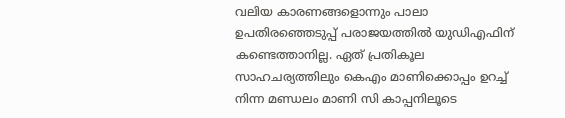വലിയ കാരണങ്ങളൊന്നും പാലാ ഉപതിരഞ്ഞെടുപ്പ് പരാജയത്തില്‍ യുഡിഎഫിന് കണ്ടെത്താനില്ല. ഏത് പ്രതികൂല സാഹചര്യത്തിലും കെഎം മാണിക്കൊപ്പം ഉറച്ച് നിന്ന മണ്ഡലം മാണി സി കാപ്പനിലൂടെ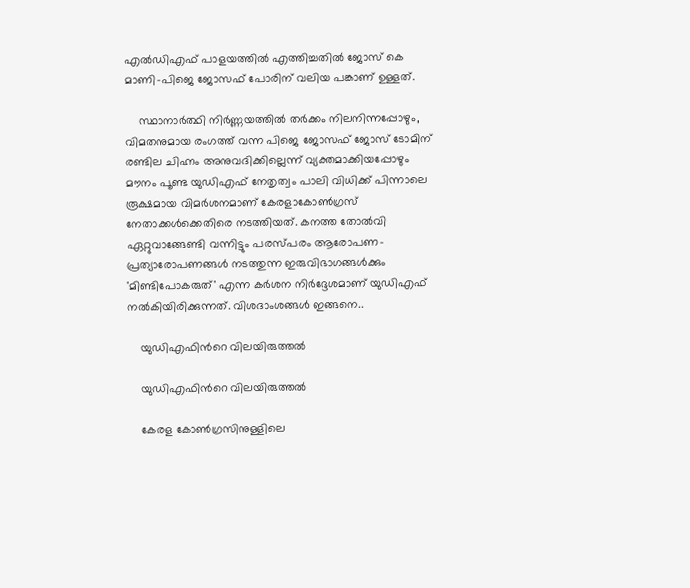എല്‍ഡിഎഫ് പാളയത്തില്‍ എത്തിച്ചതില്‍ ജോസ് കെ മാണി-പിജെ ജോസഫ് പോരിന് വലിയ പങ്കാണ് ഉള്ളത്.

    സ്ഥാനാര്‍ത്ഥി നിര്‍ണ്ണയത്തില്‍ തര്‍ക്കം നിലനിന്നപ്പോഴും, വിമതനുമായ രംഗത്ത് വന്ന പിജെ ജോസഫ് ജോസ് ടോമിന് രണ്ടില ചിഹ്നം അനുവദിക്കില്ലെന്ന് വ്യക്തമാക്കിയപ്പോഴും മൗനം പൂണ്ട യുഡിഎഫ് നേതൃത്വം പാലി വിധിക്ക് പിന്നാലെ രൂക്ഷമായ വിമര്‍ശനമാണ് കേരളാകോണ്‍ഗ്രസ് നേതാക്കള്‍ക്കെതിരെ നടത്തിയത്. കനത്ത തോല്‍വി ഏറ്റുവാങ്ങേണ്ടി വന്നിട്ടും പരസ്പരം ആരോപണ-പ്രത്യാരോപണങ്ങള്‍ നടത്തുന്ന ഇരുവിഭാഗങ്ങള്‍ക്കും 'മിണ്ടിപോകരുത്' എന്ന കര്‍ശന നിര്‍ദ്ദേശമാണ് യുഡിഎഫ് നല്‍കിയിരിക്കുന്നത്. വിശദാംശങ്ങള്‍ ഇങ്ങനെ..

    യുഡിഎഫിന്‍റെ വിലയിരുത്തല്‍

    യുഡിഎഫിന്‍റെ വിലയിരുത്തല്‍

    കേരള കോണ്‍ഗ്രസിനുള്ളിലെ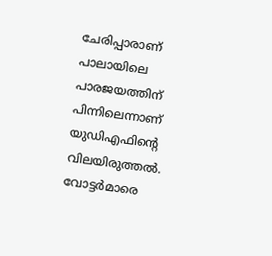ചേരിപ്പാരാണ് പാലായിലെ പാരജയത്തിന് പിന്നിലെന്നാണ് യുഡിഎഫിന്‍റെ വിലയിരുത്തല്‍. വോട്ടർമാരെ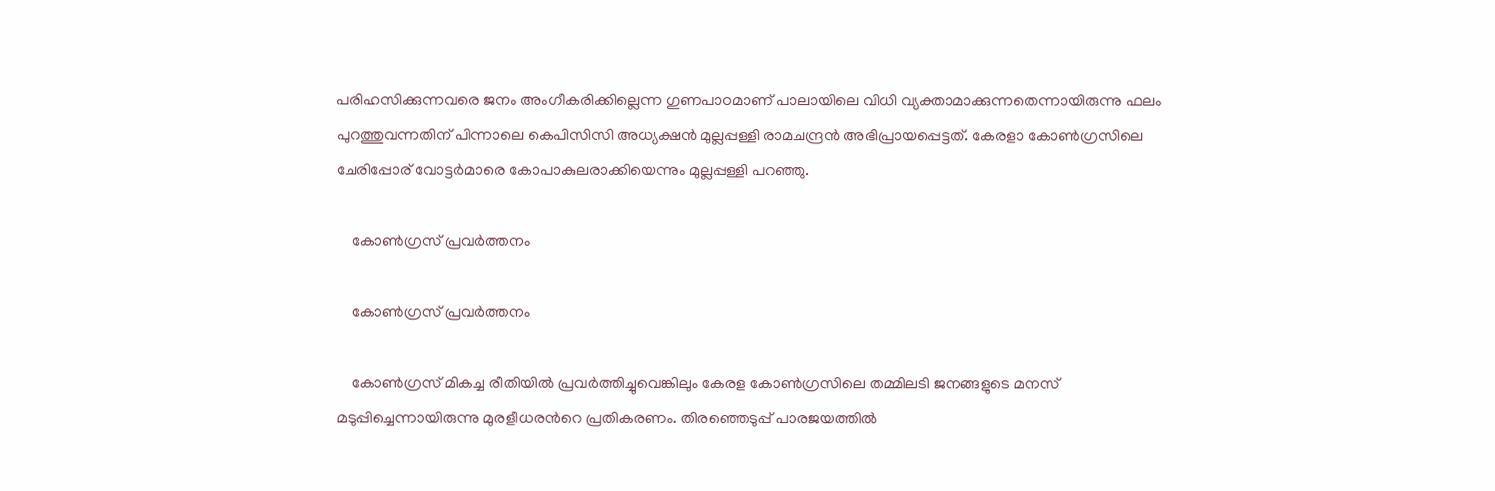പരിഹസിക്കുന്നവരെ ജനം അംഗീകരിക്കില്ലെന്ന ഗുണപാഠമാണ് പാലായിലെ വിധി വ്യക്താമാക്കുന്നതെന്നായിരുന്നു ഫലം പുറത്തുവന്നതിന് പിന്നാലെ കെപിസിസി അധ്യക്ഷൻ മുല്ലപ്പള്ളി രാമചന്ദ്രൻ അഭിപ്രായപ്പെട്ടത്. കേരളാ കോൺഗ്രസിലെ ചേരിപ്പോര് വോട്ടർമാരെ കോപാകുലരാക്കിയെന്നും മുല്ലപ്പള്ളി പറഞ്ഞു.

    കോൺഗ്രസ് പ്രവര്‍ത്തനം

    കോൺഗ്രസ് പ്രവര്‍ത്തനം

    കോൺഗ്രസ് മികച്ച രീതിയിൽ പ്രവർത്തിച്ചുവെങ്കിലും കേരള കോൺഗ്രസിലെ തമ്മിലടി ജനങ്ങളുടെ മനസ് മടുപ്പിച്ചെന്നായിരുന്നു മുരളീധരന്‍റെ പ്രതികരണം. തിരഞ്ഞെടുപ്പ് പാരജയത്തില്‍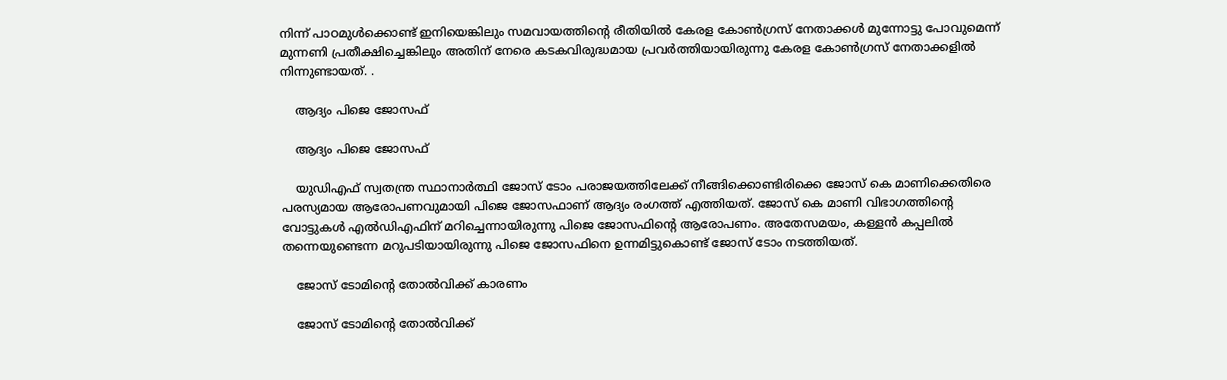നിന്ന് പാഠമുള്‍ക്കൊണ്ട് ഇനിയെങ്കിലും സമവായത്തിന്‍റെ രീതിയില്‍ കേരള കോണ്‍ഗ്രസ് നേതാക്കള്‍ മുന്നോട്ടു പോവുമെന്ന് മുന്നണി പ്രതീക്ഷിച്ചെങ്കിലും അതിന് നേരെ കടകവിരുദ്ധമായ പ്രവര്‍ത്തിയായിരുന്നു കേരള കോണ്‍ഗ്രസ് നേതാക്കളില്‍ നിന്നുണ്ടായത്. .

    ആദ്യം പിജെ ജോസഫ്

    ആദ്യം പിജെ ജോസഫ്

    യുഡിഎഫ് സ്വതന്ത്ര സ്ഥാനാര്‍ത്ഥി ജോസ് ടോം പരാജയത്തിലേക്ക് നീങ്ങിക്കൊണ്ടിരിക്കെ ജോസ് കെ മാണിക്കെതിരെ പരസ്യമായ ആരോപണവുമായി പിജെ ജോസഫാണ് ആദ്യം രംഗത്ത് എത്തിയത്. ജോസ് കെ മാണി വിഭാഗത്തിന്‍റെ വോട്ടുകള്‍ എല്‍ഡിഎഫിന് മറിച്ചെന്നായിരുന്നു പിജെ ജോസഫിന്‍റെ ആരോപണം. അതേസമയം, കള്ളന്‍ കപ്പലില്‍ തന്നെയുണ്ടെന്ന മറുപടിയായിരുന്നു പിജെ ജോസഫിനെ ഉന്നമിട്ടുകൊണ്ട് ജോസ് ടോം നടത്തിയത്.

    ജോസ് ടോമിന്‍റെ തോല്‍വിക്ക് കാരണം

    ജോസ് ടോമിന്‍റെ തോല്‍വിക്ക്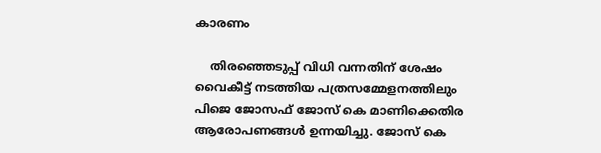കാരണം

    തിരഞ്ഞെടുപ്പ് വിധി വന്നതിന് ശേഷം വൈകീട്ട് നടത്തിയ പത്രസമ്മേളനത്തിലും പിജെ ജോസഫ് ജോസ് കെ മാണിക്കെതിര ആരോപണങ്ങള്‍ ഉന്നയിച്ചു. ജോസ് കെ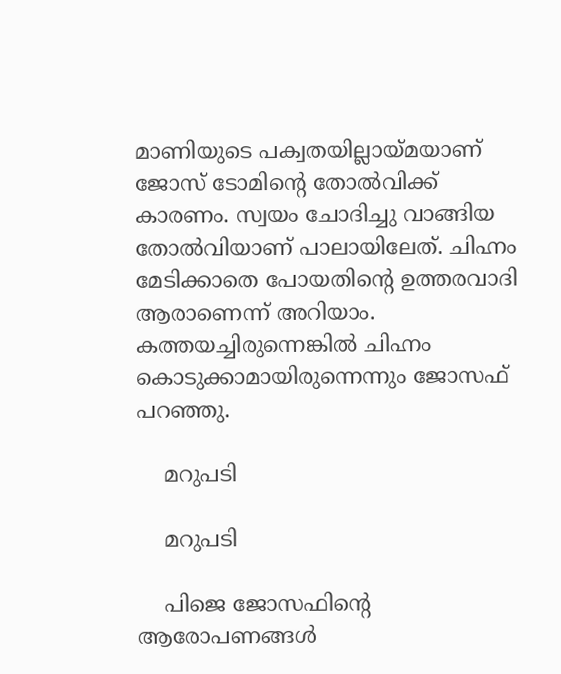മാണിയുടെ പക്വതയില്ലായ്മയാണ് ജോസ് ടോമിന്‍റെ തോല്‍വിക്ക് കാരണം. സ്വയം ചോദിച്ചു വാങ്ങിയ തോല്‍വിയാണ് പാലായിലേത്. ചിഹ്നം മേടിക്കാതെ പോയതിന്‍റെ ഉത്തരവാദി ആരാണെന്ന് അറിയാം. കത്തയച്ചിരുന്നെങ്കില്‍ ചിഹ്നം കൊടുക്കാമായിരുന്നെന്നും ജോസഫ് പറഞ്ഞു.

    മറുപടി

    മറുപടി

    പിജെ ജോസഫിന്‍റെ ആരോപണങ്ങള്‍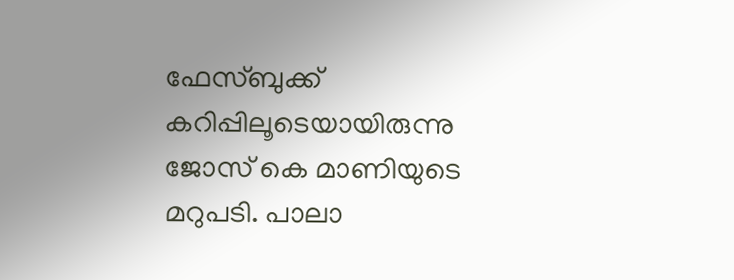ഫേസ്ബുക്ക് കറിപ്പിലൂടെയായിരുന്നു ജോസ് കെ മാണിയുടെ മറുപടി. പാലാ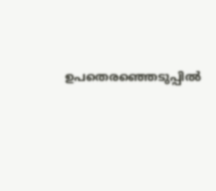ഉപതെരഞ്ഞെടുപ്പിൽ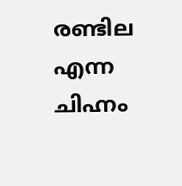രണ്ടില എന്ന ചിഹ്നം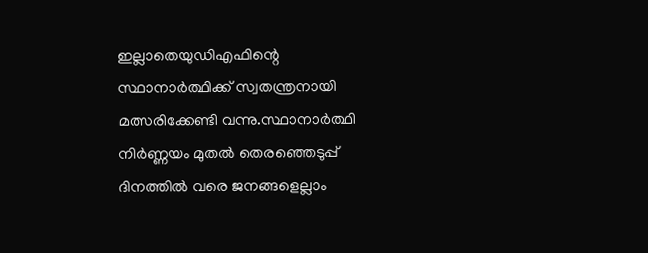ഇല്ലാതെയുഡിഎഫിന്റെ സ്ഥാനാർത്ഥിക്ക് സ്വതന്ത്രനായി മത്സരിക്കേണ്ടി വന്നു.സ്ഥാനാർത്ഥി നിർണ്ണയം മുതൽ തെരഞ്ഞെടുപ്പ് ദിനത്തിൽ വരെ ജനങ്ങളെല്ലാം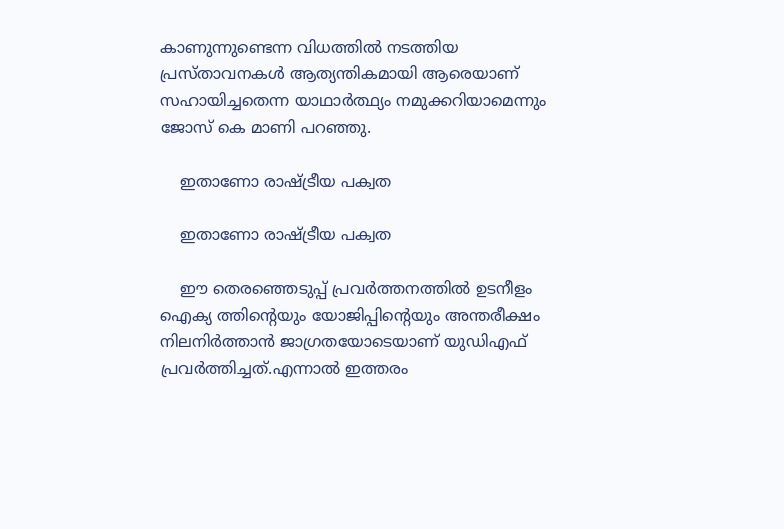കാണുന്നുണ്ടെന്ന വിധത്തിൽ നടത്തിയ പ്രസ്താവനകൾ ആത്യന്തികമായി ആരെയാണ് സഹായിച്ചതെന്ന യാഥാർത്ഥ്യം നമുക്കറിയാമെന്നും ജോസ് കെ മാണി പറഞ്ഞു.

    ഇതാണോ രാഷ്ട്രീയ പക്വത

    ഇതാണോ രാഷ്ട്രീയ പക്വത

    ഈ തെരഞ്ഞെടുപ്പ് പ്രവർത്തനത്തിൽ ഉടനീളം ഐക്യ ത്തിന്റെയും യോജിപ്പിന്റെയും അന്തരീക്ഷം നിലനിർത്താൻ ജാഗ്രതയോടെയാണ് യുഡിഎഫ് പ്രവർത്തിച്ചത്.എന്നാൽ ഇത്തരം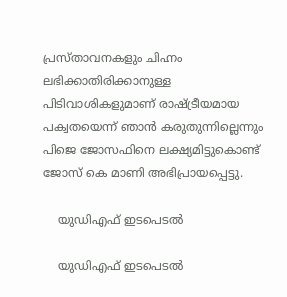പ്രസ്താവനകളും ചിഹ്നം ലഭിക്കാതിരിക്കാനുള്ള പിടിവാശികളുമാണ് രാഷ്ട്രീയമായ പക്വതയെന്ന് ഞാൻ കരുതുന്നില്ലെന്നും പിജെ ജോസഫിനെ ലക്ഷ്യമിട്ടുകൊണ്ട് ജോസ് കെ മാണി അഭിപ്രായപ്പെട്ടു.

    യുഡിഎഫ് ഇടപെടല്‍

    യുഡിഎഫ് ഇടപെടല്‍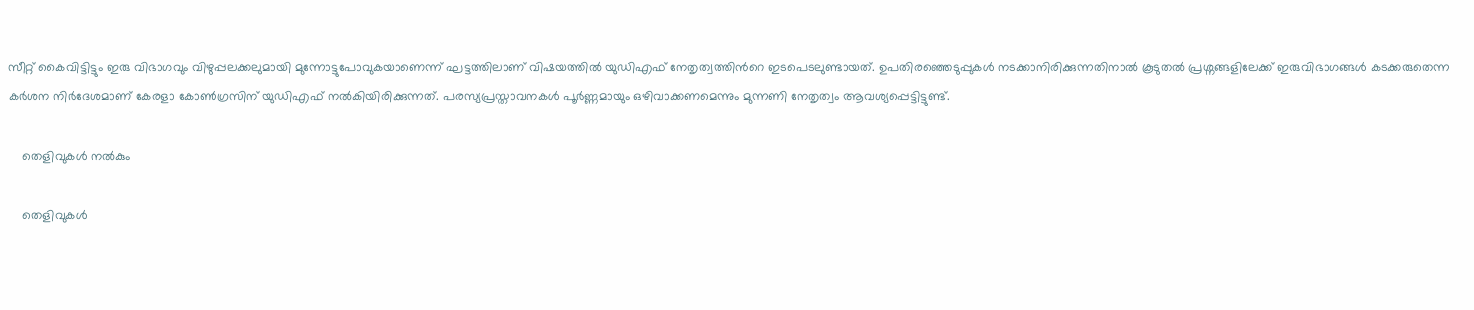സീറ്റ് കൈവിട്ടിട്ടും ഇരു വിഭാഗവും വിഴുപ്പലക്കലുമായി മുന്നോട്ടുപോവുകയാണെന്ന് ഘട്ടത്തിലാണ് വിഷയത്തില്‍ യുഡിഎഫ് നേതൃത്വത്തിന്‍റെ ഇടപെടലുണ്ടായത്. ഉപതിരഞ്ഞെടുപ്പുകള്‍ നടക്കാനിരിക്കുന്നതിനാല്‍ കൂടുതല്‍ പ്രശ്നങ്ങളിലേക്ക് ഇരുവിഭാഗങ്ങള്‍ കടക്കരുതെന്ന കര്‍ശന നിര്‍ദേശമാണ് കേരളാ കോണ്‍ഗ്രസിന് യുഡിഎഫ് നല്‍കിയിരിക്കുന്നത്. പരസ്യപ്രസ്താവനകള്‍ പൂര്‍ണ്ണമായും ഒഴിവാക്കണമെന്നും മുന്നണി നേതൃത്വം ആവശ്യപ്പെട്ടിട്ടുണ്ട്.

    തെളിവുകള്‍ നല്‍കും

    തെളിവുകള്‍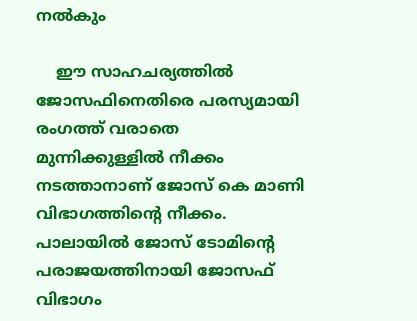നല്‍കും

    ഈ സാഹചര്യത്തില്‍ ജോസഫിനെതിരെ പരസ്യമായി രംഗത്ത് വരാതെ മുന്നിക്കുള്ളില്‍ നീക്കം നടത്താനാണ് ജോസ് കെ മാണി വിഭാഗത്തിന്‍റെ നീക്കം. പാലായില്‍ ജോസ് ടോമിന്‍റെ പരാജയത്തിനായി ജോസഫ് വിഭാഗം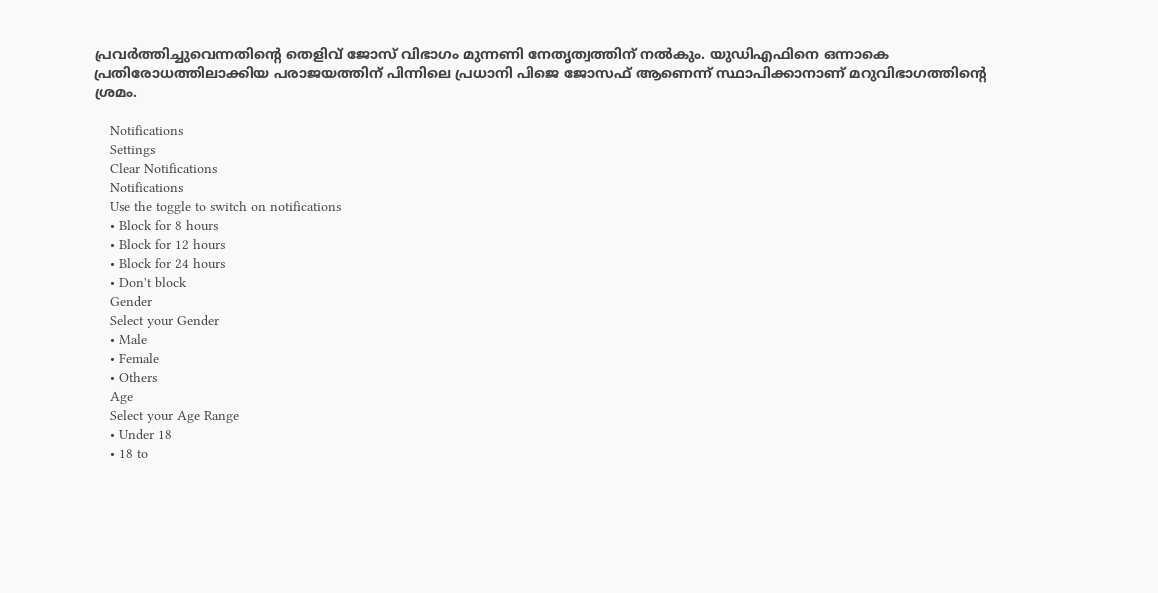പ്രവര്‍ത്തിച്ചുവെന്നതിന്‍റെ തെളിവ് ജോസ് വിഭാഗം മുന്നണി നേതൃത്വത്തിന് നല്‍കും. യുഡിഎഫിനെ ഒന്നാകെ പ്രതിരോധത്തിലാക്കിയ പരാജയത്തിന് പിന്നിലെ പ്രധാനി പിജെ ജോസഫ് ആണെന്ന് സ്ഥാപിക്കാനാണ് മറുവിഭാഗത്തിന്‍റെ ശ്രമം.

    Notifications
    Settings
    Clear Notifications
    Notifications
    Use the toggle to switch on notifications
    • Block for 8 hours
    • Block for 12 hours
    • Block for 24 hours
    • Don't block
    Gender
    Select your Gender
    • Male
    • Female
    • Others
    Age
    Select your Age Range
    • Under 18
    • 18 to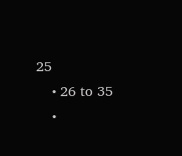25
    • 26 to 35
    •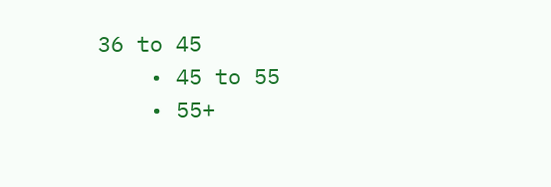36 to 45
    • 45 to 55
    • 55+